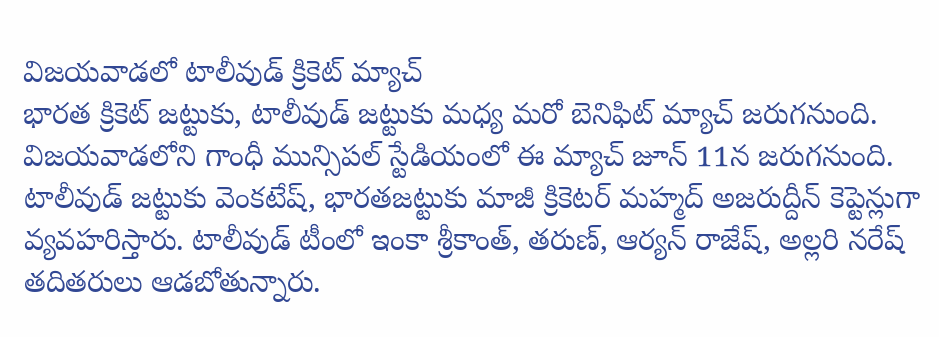విజయవాడలో టాలీవుడ్ క్రికెట్ మ్యాచ్
భారత క్రికెట్ జట్టుకు, టాలీవుడ్ జట్టుకు మధ్య మరో బెనిఫిట్ మ్యాచ్ జరుగనుంది. విజయవాడలోని గాంధీ మున్సిపల్ స్టేడియంలో ఈ మ్యాచ్ జూన్ 11న జరుగనుంది. టాలీవుడ్ జట్టుకు వెంకటేష్, భారతజట్టుకు మాజీ క్రికెటర్ మహ్మద్ అజరుద్దీన్ కెప్టెన్లుగా వ్యవహరిస్తారు. టాలీవుడ్ టీంలో ఇంకా శ్రీకాంత్, తరుణ్, ఆర్యన్ రాజేష్, అల్లరి నరేష్ తదితరులు ఆడబోతున్నారు.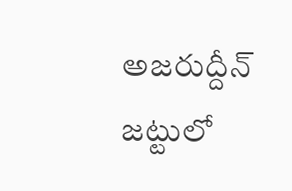అజరుద్దీన్ జట్టులో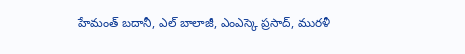హేమంత్ బదానీ, ఎల్ బాలాజీ, ఎంఎస్కె ప్రసాద్, మురళీ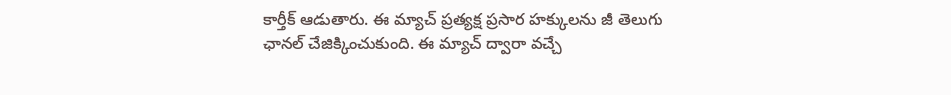కార్తీక్ ఆడుతారు. ఈ మ్యాచ్ ప్రత్యక్ష ప్రసార హక్కులను జీ తెలుగు ఛానల్ చేజిక్కించుకుంది. ఈ మ్యాచ్ ద్వారా వచ్చే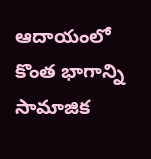ఆదాయంలో కొంత భాగాన్ని సామాజిక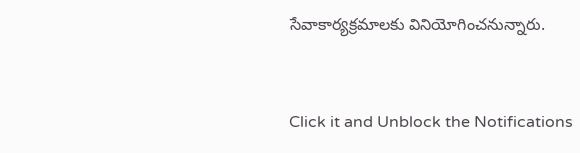సేవాకార్యక్రమాలకు వినియోగించనున్నారు.


Click it and Unblock the Notifications